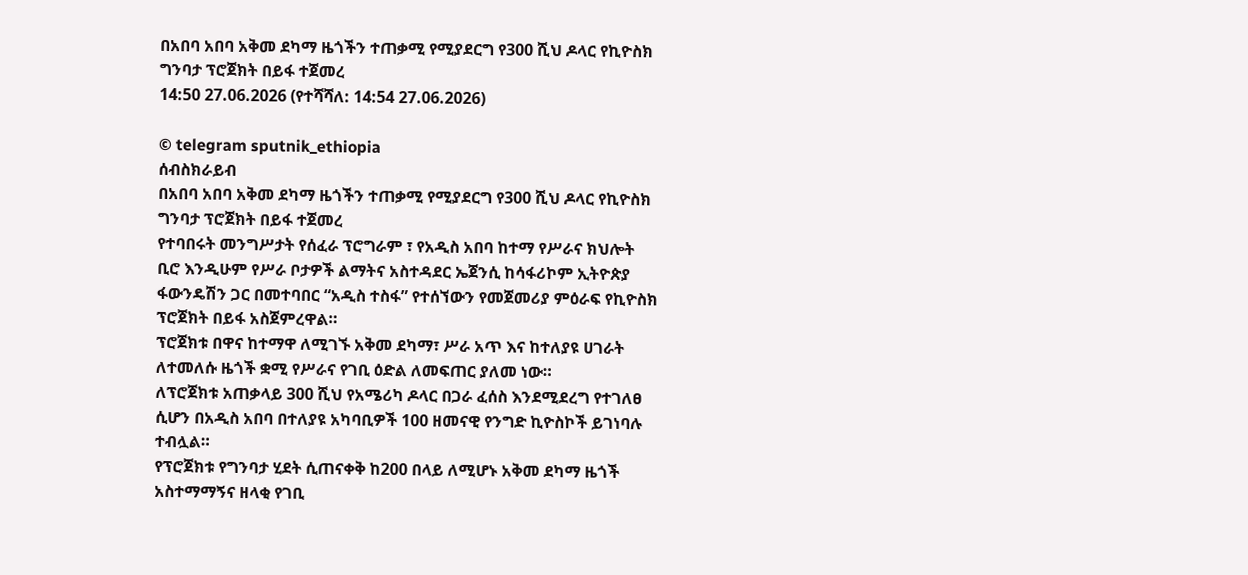በአበባ አበባ አቅመ ደካማ ዜጎችን ተጠቃሚ የሚያደርግ የ300 ሺህ ዶላር የኪዮስክ ግንባታ ፕሮጀክት በይፋ ተጀመረ
14:50 27.06.2026 (የተሻሻለ: 14:54 27.06.2026)

© telegram sputnik_ethiopia
ሰብስክራይብ
በአበባ አበባ አቅመ ደካማ ዜጎችን ተጠቃሚ የሚያደርግ የ300 ሺህ ዶላር የኪዮስክ ግንባታ ፕሮጀክት በይፋ ተጀመረ
የተባበሩት መንግሥታት የሰፈራ ፕሮግራም ፣ የአዲስ አበባ ከተማ የሥራና ክህሎት ቢሮ እንዲሁም የሥራ ቦታዎች ልማትና አስተዳደር ኤጀንሲ ከሳፋሪኮም ኢትዮጵያ ፋውንዴሽን ጋር በመተባበር “አዲስ ተስፋ” የተሰኘውን የመጀመሪያ ምዕራፍ የኪዮስክ ፕሮጀክት በይፋ አስጀምረዋል።
ፕሮጀክቱ በዋና ከተማዋ ለሚገኙ አቅመ ደካማ፣ ሥራ አጥ እና ከተለያዩ ሀገራት ለተመለሱ ዜጎች ቋሚ የሥራና የገቢ ዕድል ለመፍጠር ያለመ ነው።
ለፕሮጀክቱ አጠቃላይ 300 ሺህ የአሜሪካ ዶላር በጋራ ፈሰስ እንደሚደረግ የተገለፀ ሲሆን በአዲስ አበባ በተለያዩ አካባቢዎች 100 ዘመናዊ የንግድ ኪዮስኮች ይገነባሉ ተብሏል።
የፕሮጀክቱ የግንባታ ሂደት ሲጠናቀቅ ከ200 በላይ ለሚሆኑ አቅመ ደካማ ዜጎች አስተማማኝና ዘላቂ የገቢ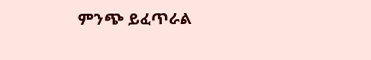ምንጭ ይፈጥራል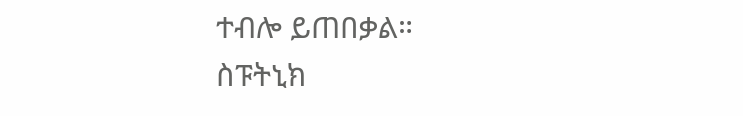ተብሎ ይጠበቃል።
ስፑትኒክ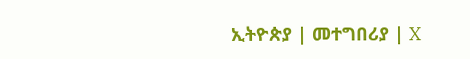ኢትዮጵያ | መተግበሪያ | X